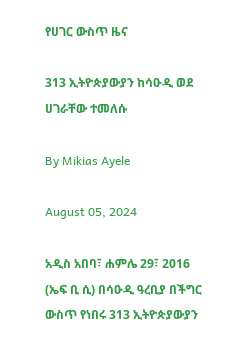የሀገር ውስጥ ዜና

313 ኢትዮጵያውያን ከሳዑዲ ወደ ሀገራቸው ተመለሱ

By Mikias Ayele

August 05, 2024

አዲስ አበባ፣ ሐምሌ 29፣ 2016 (ኤፍ ቢ ሲ) በሳዑዲ ዓረቢያ በችግር ውስጥ የነበሩ 313 ኢትዮጵያውያን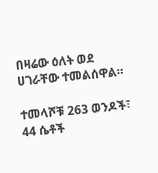በዛሬው ዕለት ወደ ሀገራቸው ተመልሰዋል።

ተመላሾቹ 263 ወንዶች፣ 44 ሴቶች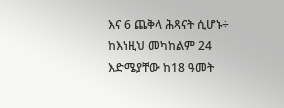እና 6 ጨቅላ ሕጻናት ሲሆኑ÷ ከእነዚህ መካከልም 24 እድሜያቸው ከ18 ዓመት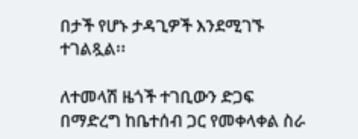በታች የሆኑ ታዳጊዎች እንደሚገኙ ተገልጿል፡፡

ለተመላሽ ዜጎች ተገቢውን ድጋፍ በማድረግ ከቤተሰብ ጋር የመቀላቀል ስራ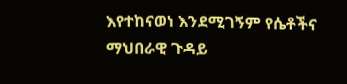እየተከናወነ እንደሚገኝም የሴቶችና ማህበራዊ ጉዳይ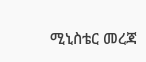ሚኒስቴር መረጃ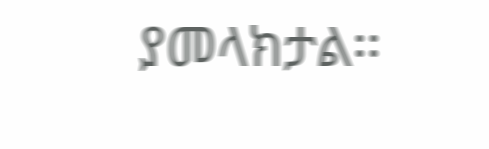ያመላክታል፡፡